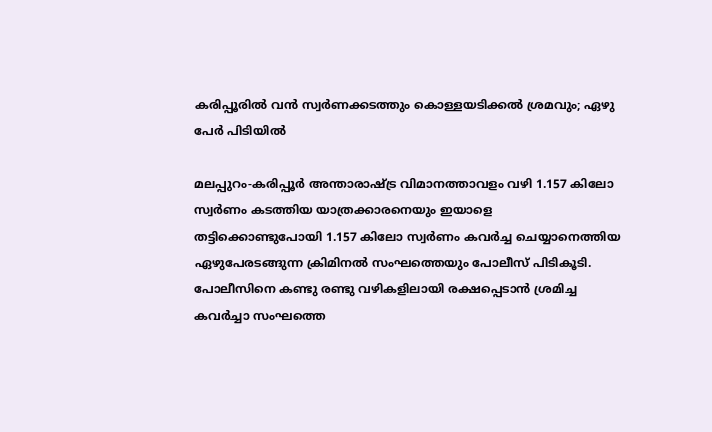കരിപ്പൂരില്‍ വന്‍ സ്വര്‍ണക്കടത്തും കൊള്ളയടിക്കല്‍ ശ്രമവും; ഏഴു പേര്‍ പിടിയില്‍

മലപ്പുറം-കരിപ്പൂര്‍ അന്താരാഷ്ട്ര വിമാനത്താവളം വഴി 1.157 കിലോ സ്വര്‍ണം കടത്തിയ യാത്രക്കാരനെയും ഇയാളെ  തട്ടിക്കൊണ്ടുപോയി 1.157 കിലോ സ്വര്‍ണം കവര്‍ച്ച ചെയ്യാനെത്തിയ ഏഴുപേരടങ്ങുന്ന ക്രിമിനല്‍ സംഘത്തെയും പോലീസ് പിടികൂടി. പോലീസിനെ കണ്ടു രണ്ടു വഴികളിലായി രക്ഷപ്പെടാന്‍ ശ്രമിച്ച കവര്‍ച്ചാ സംഘത്തെ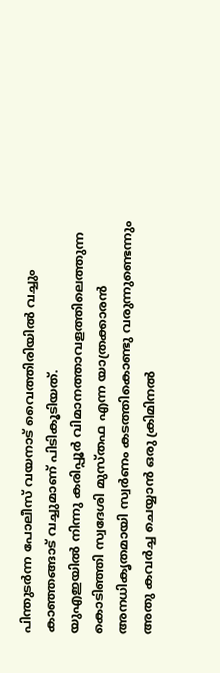പിന്തുടര്‍ന്ന പോലീസ് വയനാട് വൈത്തിരിയില്‍ വച്ചും കാഞ്ഞങ്ങാട് വച്ചുമാണ് പിടികൂടിയത്.
യുഎഇയില്‍ നിന്നു കരിപ്പൂര്‍ വിമാനത്താവളത്തിലെത്തുന്ന കൊടിഞ്ഞി സ്വദേശി മുസ്തഫ എന്ന യാത്രക്കാരന്‍ അനധികൃതമായി സ്വര്‍ണം കടത്തികൊണ്ടു വരുന്നുണ്ടെന്നും അതു കവര്‍ച്ച ചെയ്യാന്‍ ഒരു ക്രിമിനല്‍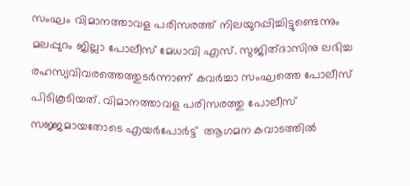സംഘം വിമാനത്താവള പരിസരത്ത് നിലയുറപ്പിച്ചിട്ടുണ്ടെന്നും  മലപ്പുറം ജില്ലാ പോലീസ് മേധാവി എസ്. സുജിത്ദാസിനു ലഭിച്ച രഹസ്യവിവരത്തെത്തുടര്‍ന്നാണ് കവര്‍ച്ചാ സംഘത്തെ പോലീസ് പിടികൂടിയത്. വിമാനത്താവള പരിസരത്തു പോലീസ് സജ്ജമായതോടെ എയര്‍പോര്‍ട്ട്  ആഗമന കവാടത്തില്‍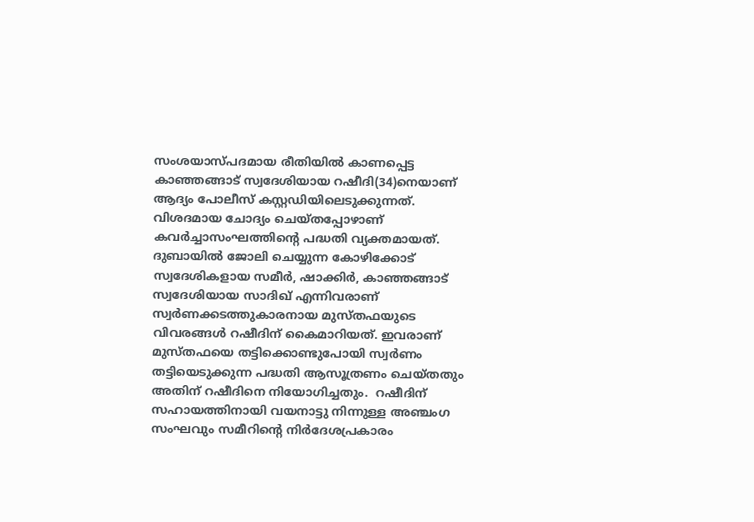സംശയാസ്പദമായ രീതിയില്‍ കാണപ്പെട്ട  കാഞ്ഞങ്ങാട് സ്വദേശിയായ റഷീദി(34)നെയാണ്  ആദ്യം പോലീസ് കസ്റ്റഡിയിലെടുക്കുന്നത്. വിശദമായ ചോദ്യം ചെയ്തപ്പോഴാണ്  കവര്‍ച്ചാസംഘത്തിന്റെ പദ്ധതി വ്യക്തമായത്.
ദുബായില്‍ ജോലി ചെയ്യുന്ന കോഴിക്കോട് സ്വദേശികളായ സമീര്‍, ഷാക്കിര്‍, കാഞ്ഞങ്ങാട് സ്വദേശിയായ സാദിഖ് എന്നിവരാണ് സ്വര്‍ണക്കടത്തുകാരനായ മുസ്തഫയുടെ വിവരങ്ങള്‍ റഷീദിന് കൈമാറിയത്. ഇവരാണ്  മുസ്തഫയെ തട്ടിക്കൊണ്ടുപോയി സ്വര്‍ണം തട്ടിയെടുക്കുന്ന പദ്ധതി ആസൂത്രണം ചെയ്തതും അതിന് റഷീദിനെ നിയോഗിച്ചതും.  റഷീദിന് സഹായത്തിനായി വയനാട്ടു നിന്നുള്ള അഞ്ചംഗ സംഘവും സമീറിന്റെ നിര്‍ദേശപ്രകാരം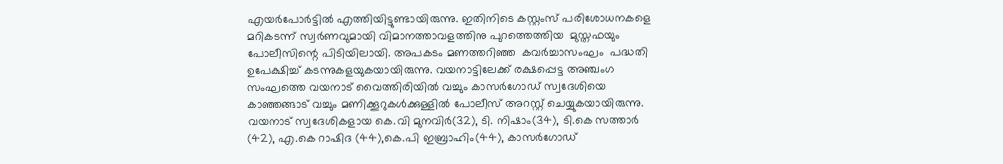എയര്‍പോര്‍ട്ടില്‍ എത്തിയിട്ടുണ്ടായിരുന്നു. ഇതിനിടെ കസ്റ്റംസ് പരിശോധനകളെ മറികടന്ന് സ്വര്‍ണവുമായി വിമാനത്താവളത്തിനു പുറത്തെത്തിയ  മുസ്തഫയും പോലീസിന്റെ പിടിയിലായി. അപകടം മണത്തറിഞ്ഞ  കവര്‍ച്ചാസംഘം  പദ്ധതി ഉപേക്ഷിച്ച് കടന്നുകളയുകയായിരുന്നു. വയനാട്ടിലേക്ക് രക്ഷപ്പെട്ട അഞ്ചംഗ സംഘത്തെ വയനാട് വൈത്തിരിയില്‍ വച്ചും കാസര്‍ഗോഡ് സ്വദേശിയെ കാഞ്ഞങ്ങാട് വച്ചും മണിക്കൂറുകള്‍ക്കുള്ളില്‍ പോലീസ് അറസ്റ്റ് ചെയ്യുകയായിരുന്നു. വയനാട് സ്വദേശികളായ കെ.വി മുനവിര്‍(32), ടി. നിഷാം(34), ടി.കെ സത്താര്‍ (42), എ.കെ റാഷിദ (44),കെ.പി ഇബ്രാഹിം(44), കാസര്‍ഗോഡ്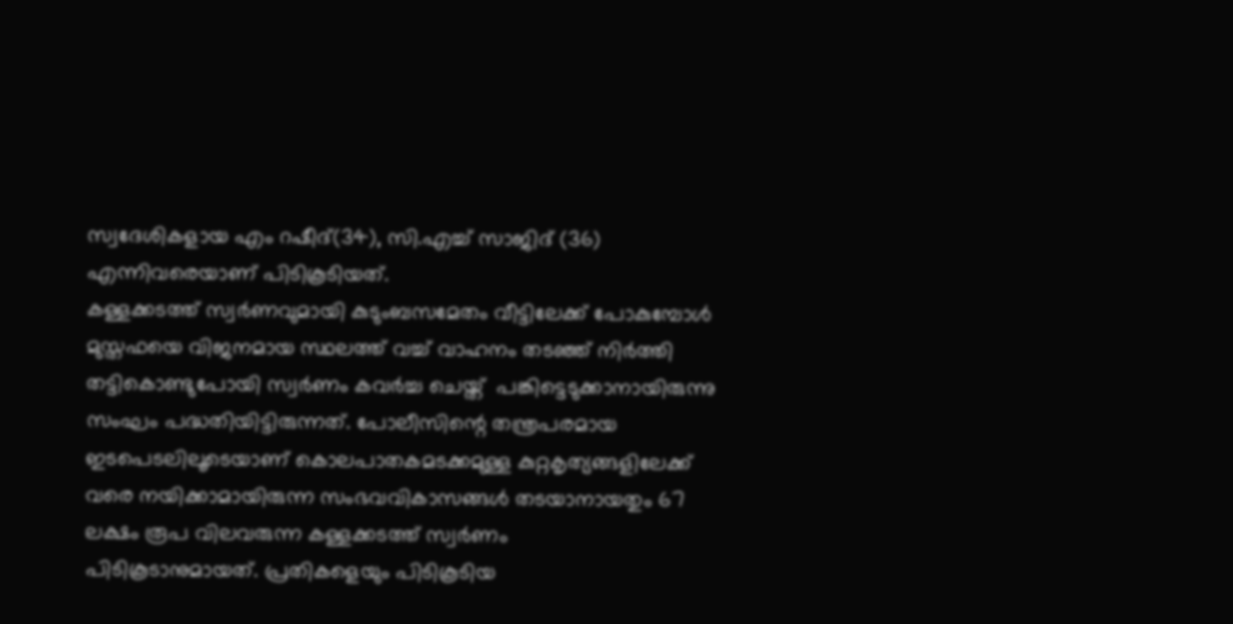സ്വദേശികളായ എം റഷീദ്(34), സി.എച്ച് സാജിദ് (36) എന്നിവരെയാണ് പിടികൂടിയത്.
കള്ളക്കടത്ത് സ്വര്‍ണവുമായി കുടുംബസമേതം വീട്ടിലേക്ക് പോകുമ്പോള്‍ മുസ്തഫയെ വിജനമായ സ്ഥലത്ത് വച്ച് വാഹനം തടഞ്ഞ് നിര്‍ത്തി  തട്ടികൊണ്ടുപോയി സ്വര്‍ണം കവര്‍ച്ച ചെയ്ത്  പങ്കിട്ടെടുക്കാനായിരുന്നു സംഘം പദ്ധതിയിട്ടിരുന്നത്. പോലീസിന്റെ തന്ത്രപരമായ ഇടപെടലിലൂടെയാണ് കൊലപാതകമടക്കമുള്ള കുറ്റകൃത്യങ്ങളിലേക്ക്
വരെ നയിക്കാമായിരുന്ന സംഭവവികാസങ്ങള്‍ തടയാനായതും 67 ലക്ഷം രൂപ വിലവരുന്ന കള്ളക്കടത്ത് സ്വര്‍ണം
പിടികൂടാനുമായത്. പ്രതികളെയും പിടികൂടിയ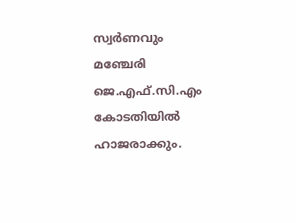സ്വര്‍ണവും  മഞ്ചേരി ജെ.എഫ്.സി.എം കോടതിയില്‍ ഹാജരാക്കും.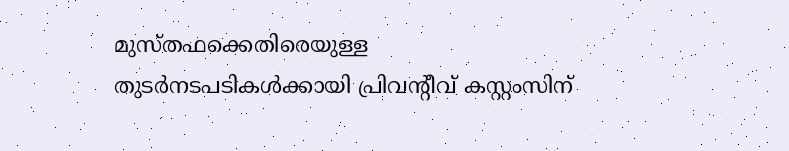മുസ്തഫക്കെതിരെയുള്ള തുടര്‍നടപടികള്‍ക്കായി പ്രിവന്റീവ് കസ്റ്റംസിന്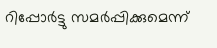റിപ്പോര്‍ട്ടു സമര്‍പ്പിക്കുമെന്ന്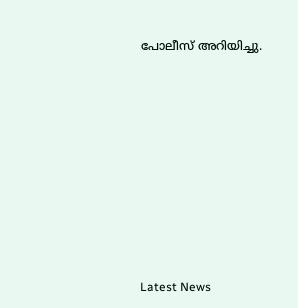പോലീസ് അറിയിച്ചു.












Latest News